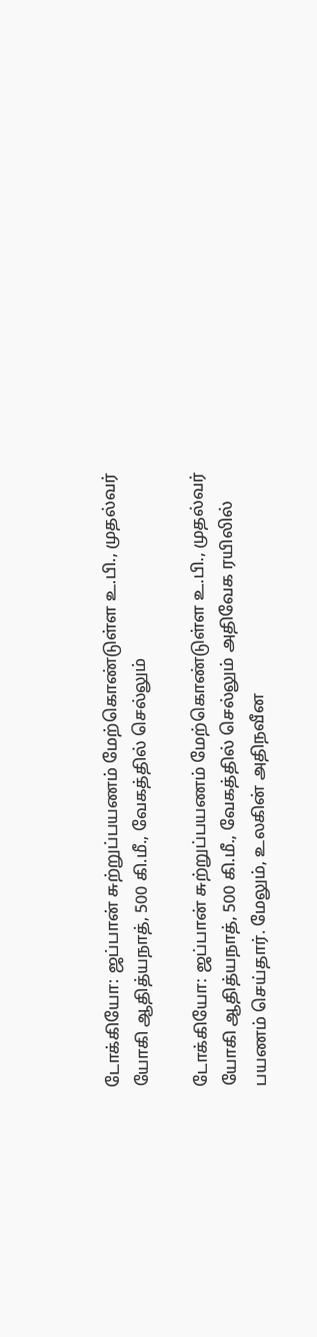டோக்கியோ: ஜப்பான் சுற்றுப்பயணம் மேற்கொண்டுள்ள உ.பி., முதல்வர் யோகி ஆதித்யநாத், 500 கி.மீ., வேகத்தில் செல்லும்

டோக்கியோ: ஜப்பான் சுற்றுப்பயணம் மேற்கொண்டுள்ள உ.பி., முதல்வர் யோகி ஆதித்யநாத், 500 கி.மீ., வேகத்தில் செல்லும் அதிவேக ரயிலில் பயணம் செய்தார். மேலும், உலகின் அதிநவீன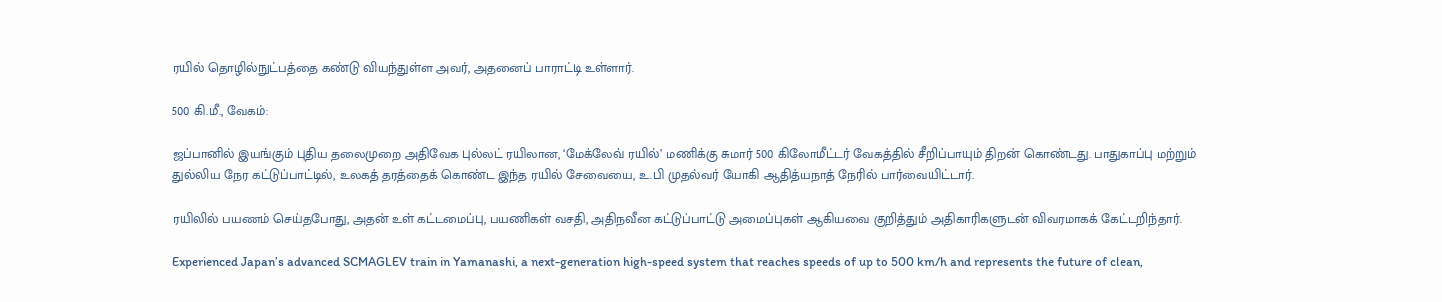ரயில் தொழில்நுட்பத்தை கண்டு வியந்துள்ள அவர், அதனைப் பாராட்டி உள்ளார்.

500 கி.மீ., வேகம்:

ஜப்பானில் இயங்கும் புதிய தலைமுறை அதிவேக புல்லட் ரயிலான, ‘மேக்லேவ் ரயில்’ மணிக்கு சுமார் 500 கிலோமீட்டர் வேகத்தில் சீறிப்பாயும் திறன் கொண்டது. பாதுகாப்பு மற்றும் துல்லிய நேர கட்டுப்பாட்டில், உலகத் தரத்தைக் கொண்ட இந்த ரயில் சேவையை, உ.பி முதல்வர் யோகி ஆதித்யநாத் நேரில் பார்வையிட்டார்.

ரயிலில் பயணம் செய்தபோது, அதன் உள் கட்டமைப்பு, பயணிகள் வசதி, அதிநவீன கட்டுப்பாட்டு அமைப்புகள் ஆகியவை குறித்தும் அதிகாரிகளுடன் விவரமாகக் கேட்டறிந்தார்.

Experienced Japan’s advanced SCMAGLEV train in Yamanashi, a next-generation high-speed system that reaches speeds of up to 500 km/h and represents the future of clean,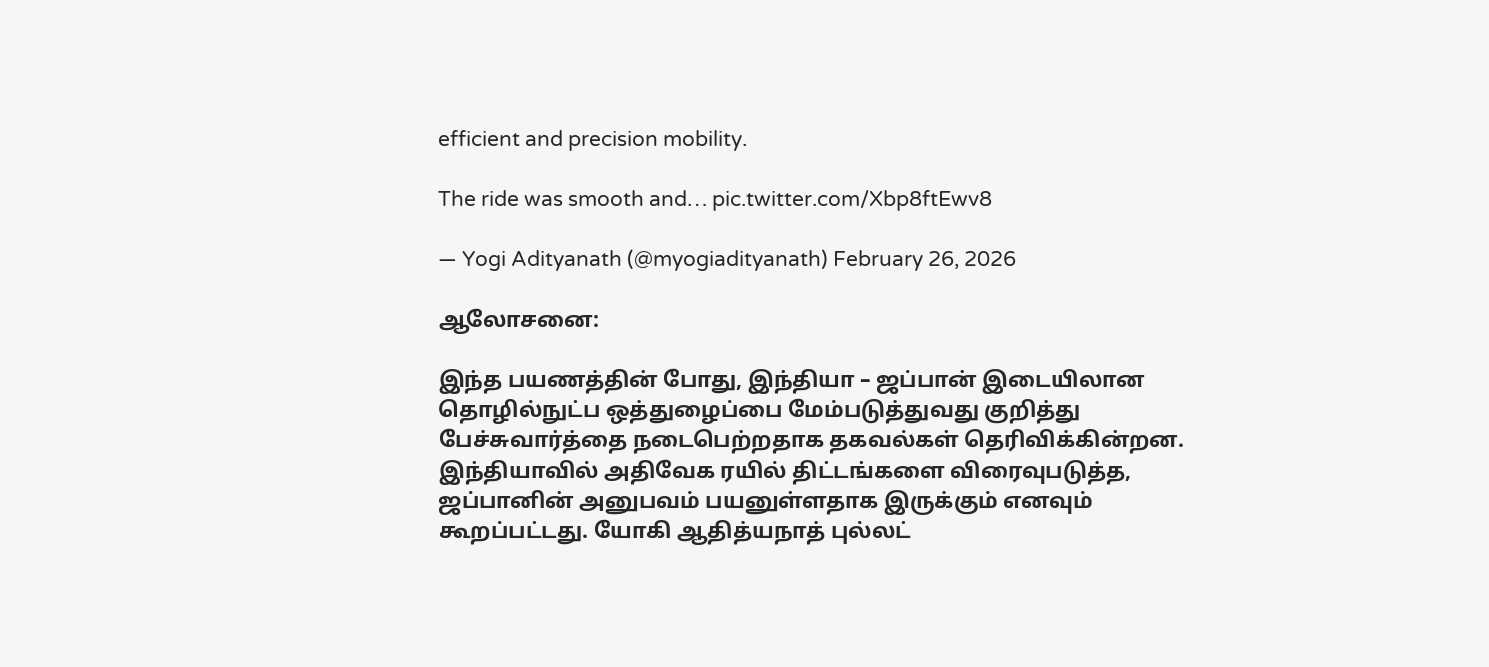efficient and precision mobility.

The ride was smooth and… pic.twitter.com/Xbp8ftEwv8

— Yogi Adityanath (@myogiadityanath) February 26, 2026

ஆலோசனை:

இந்த பயணத்தின் போது, இந்தியா – ஜப்பான் இடையிலான தொழில்நுட்ப ஒத்துழைப்பை மேம்படுத்துவது குறித்து பேச்சுவார்த்தை நடைபெற்றதாக தகவல்கள் தெரிவிக்கின்றன. இந்தியாவில் அதிவேக ரயில் திட்டங்களை விரைவுபடுத்த, ஜப்பானின் அனுபவம் பயனுள்ளதாக இருக்கும் எனவும் கூறப்பட்டது. யோகி ஆதித்யநாத் புல்லட்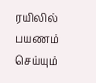ரயிலில் பயணம் செய்யும்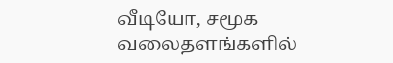வீடியோ, சமூக வலைதளங்களில்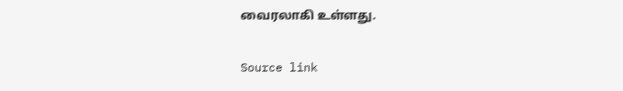வைரலாகி உள்ளது.

Source link